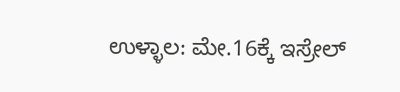ಉಳ್ಳಾಲ: ಮೇ.16ಕ್ಕೆ ಇಸ್ರೇಲ್‌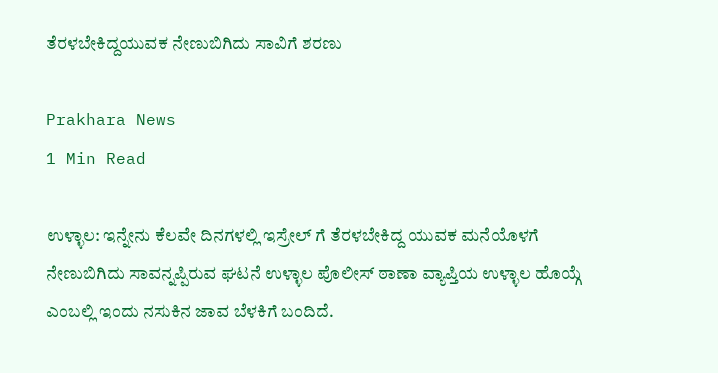ತೆರಳಬೇಕಿದ್ದಯುವಕ ನೇಣುಬಿಗಿದು ಸಾವಿಗೆ ಶರಣು

Prakhara News
1 Min Read

ಉಳ್ಳಾಲ: ಇನ್ನೇನು ಕೆಲವೇ ದಿನಗಳಲ್ಲಿ ಇಸ್ರೇಲ್‌ ಗೆ ತೆರಳಬೇಕಿದ್ದ ಯುವಕ ಮನೆಯೊಳಗೆ ನೇಣುಬಿಗಿದು ಸಾವನ್ನಪ್ಪಿರುವ ಘಟನೆ ಉಳ್ಳಾಲ ಪೊಲೀಸ್‌ ಠಾಣಾ ವ್ಯಾಪ್ತಿಯ ಉಳ್ಳಾಲ ಹೊಯ್ಗೆ ಎಂಬಲ್ಲಿ ಇಂದು ನಸುಕಿನ ಜಾವ ಬೆಳಕಿಗೆ ಬಂದಿದೆ.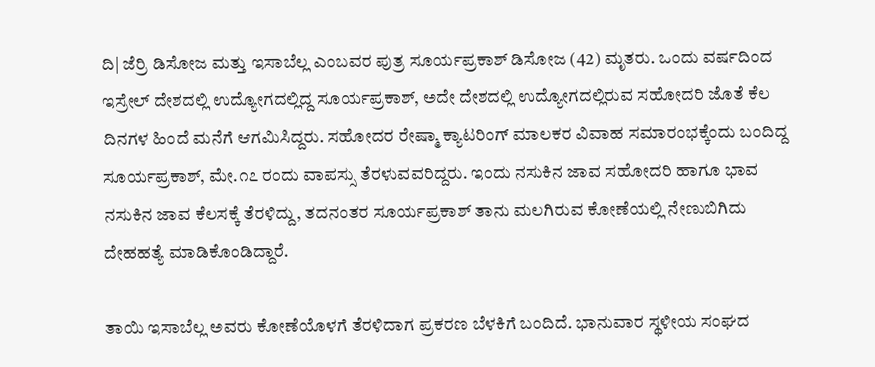ದಿ| ಜೆರ್ರಿ ಡಿಸೋಜ ಮತ್ತು ಇಸಾಬೆಲ್ಲ ಎಂಬವರ ಪುತ್ರ ಸೂರ್ಯಪ್ರಕಾಶ್‌ ಡಿಸೋಜ (42) ಮೃತರು. ಒಂದು ವರ್ಷದಿಂದ ಇಸ್ರೇಲ್‌ ದೇಶದಲ್ಲಿ ಉದ್ಯೋಗದಲ್ಲಿದ್ದ ಸೂರ್ಯಪ್ರಕಾಶ್‌, ಅದೇ ದೇಶದಲ್ಲಿ ಉದ್ಯೋಗದಲ್ಲಿರುವ ಸಹೋದರಿ ಜೊತೆ ಕೆಲ ದಿನಗಳ ಹಿಂದೆ ಮನೆಗೆ ಆಗಮಿಸಿದ್ದರು. ಸಹೋದರ ರೇಷ್ಮಾ ಕ್ಯಾಟರಿಂಗ್‌ ಮಾಲಕರ ವಿವಾಹ ಸಮಾರಂಭಕ್ಕೆಂದು ಬಂದಿದ್ದ ಸೂರ್ಯಪ್ರಕಾಶ್‌, ಮೇ.೧೭ ರಂದು ವಾಪಸ್ಸು ತೆರಳುವವರಿದ್ದರು. ಇಂದು ನಸುಕಿನ ಜಾವ ಸಹೋದರಿ ಹಾಗೂ ಭಾವ ನಸುಕಿನ ಜಾವ ಕೆಲಸಕ್ಕೆ ತೆರಳಿದ್ದು, ತದನಂತರ ಸೂರ್ಯಪ್ರಕಾಶ್‌ ತಾನು ಮಲಗಿರುವ ಕೋಣೆಯಲ್ಲಿ ನೇಣುಬಿಗಿದು ದೇಹಹತ್ಯೆ ಮಾಡಿಕೊಂಡಿದ್ದಾರೆ.

ತಾಯಿ ಇಸಾಬೆಲ್ಲ ಅವರು ಕೋಣೆಯೊಳಗೆ ತೆರಳಿದಾಗ ಪ್ರಕರಣ ಬೆಳಕಿಗೆ ಬಂದಿದೆ. ಭಾನುವಾರ ಸ್ಥಳೀಯ ಸಂಘದ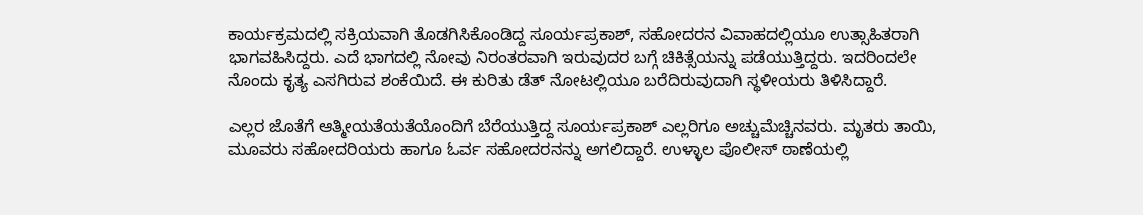ಕಾರ್ಯಕ್ರಮದಲ್ಲಿ ಸಕ್ರಿಯವಾಗಿ ತೊಡಗಿಸಿಕೊಂಡಿದ್ದ ಸೂರ್ಯಪ್ರಕಾಶ್‌, ಸಹೋದರನ ವಿವಾಹದಲ್ಲಿಯೂ ಉತ್ಸಾಹಿತರಾಗಿ ಭಾಗವಹಿಸಿದ್ದರು. ಎದೆ ಭಾಗದಲ್ಲಿ ನೋವು ನಿರಂತರವಾಗಿ ಇರುವುದರ ಬಗ್ಗೆ ಚಿಕಿತ್ಸೆಯನ್ನು ಪಡೆಯುತ್ತಿದ್ದರು. ಇದರಿಂದಲೇ ನೊಂದು ಕೃತ್ಯ ಎಸಗಿರುವ ಶಂಕೆಯಿದೆ. ಈ ಕುರಿತು ಡೆತ್‌ ನೋಟಲ್ಲಿಯೂ ಬರೆದಿರುವುದಾಗಿ ಸ್ಥಳೀಯರು ತಿಳಿಸಿದ್ದಾರೆ.

ಎಲ್ಲರ ಜೊತೆಗೆ ಆತ್ಮೀಯತೆಯತೆಯೊಂದಿಗೆ ಬೆರೆಯುತ್ತಿದ್ದ ಸೂರ್ಯಪ್ರಕಾಶ್‌ ಎಲ್ಲರಿಗೂ ಅಚ್ಚುಮೆಚ್ಚಿನವರು. ಮೃತರು ತಾಯಿ, ಮೂವರು ಸಹೋದರಿಯರು ಹಾಗೂ ಓರ್ವ ಸಹೋದರನನ್ನು ಅಗಲಿದ್ದಾರೆ. ಉಳ್ಳಾಲ ಪೊಲೀಸ್‌ ಠಾಣೆಯಲ್ಲಿ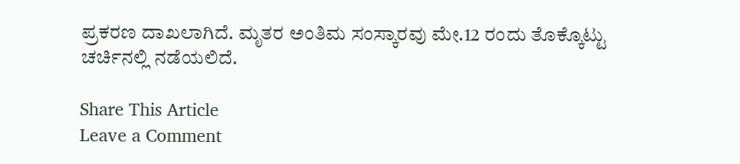ಪ್ರಕರಣ ದಾಖಲಾಗಿದೆ. ಮೃತರ ಅಂತಿಮ ಸಂಸ್ಕಾರವು ಮೇ.12 ರಂದು ತೊಕ್ಕೊಟ್ಟು ಚರ್ಚಿನಲ್ಲಿ ನಡೆಯಲಿದೆ.

Share This Article
Leave a Comment